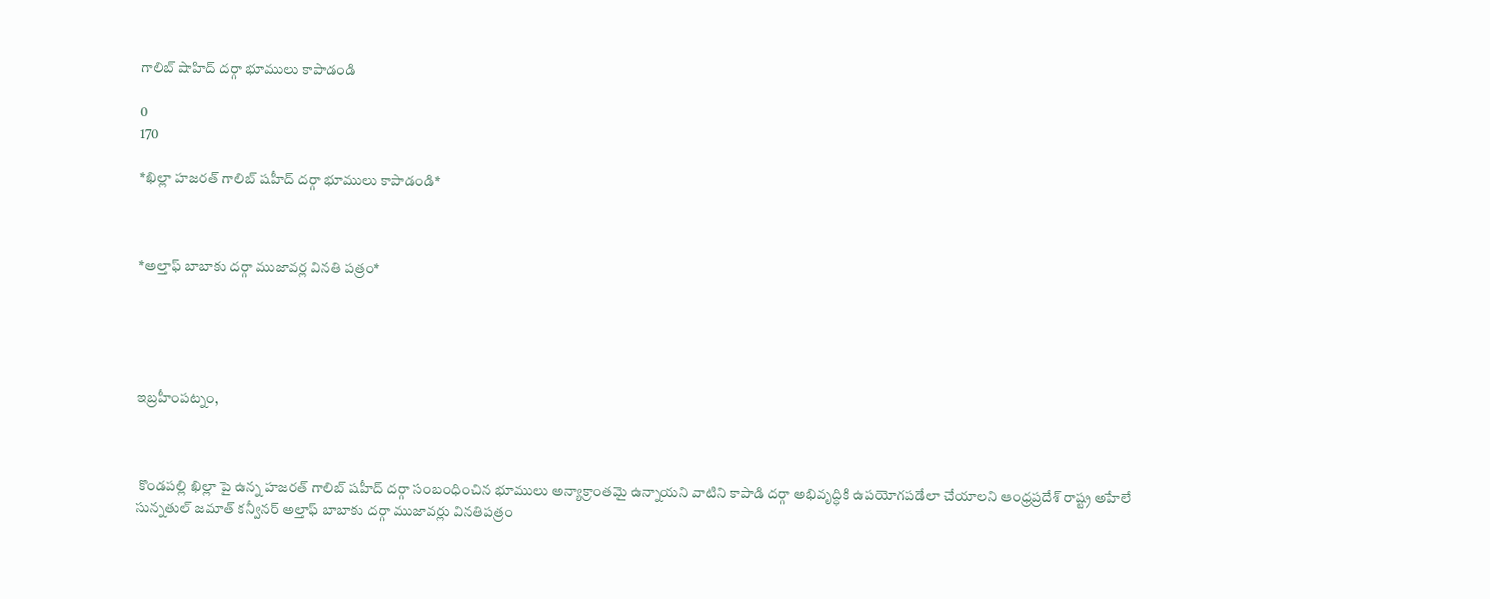గాలిబ్ షాహిద్ దర్గా భూములు కాపాడండి

0
170

*ఖిల్లా హజరత్ గాలిబ్ షహీద్ దర్గా భూములు కాపాడండి*



*అల్తాఫ్ బాబాకు దర్గా ముజావర్ల వినతి పత్రం*





ఇబ్రహీంపట్నం,



 కొండపల్లి ఖిల్లా పై ఉన్న హజరత్ గాలిబ్ షహీద్ దర్గా సంబంధించిన భూములు అన్యాక్రాంతమై ఉన్నాయని వాటిని కాపాడి దర్గా అభివృద్ధికి ఉపయోగపడేలా చేయాలని ఆంధ్రప్రదేశ్ రాష్ట్ర అహేలే సున్నతుల్ జమాత్ కన్వీనర్ అల్తాఫ్ బాబాకు దర్గా ముజావర్లు వినతిపత్రం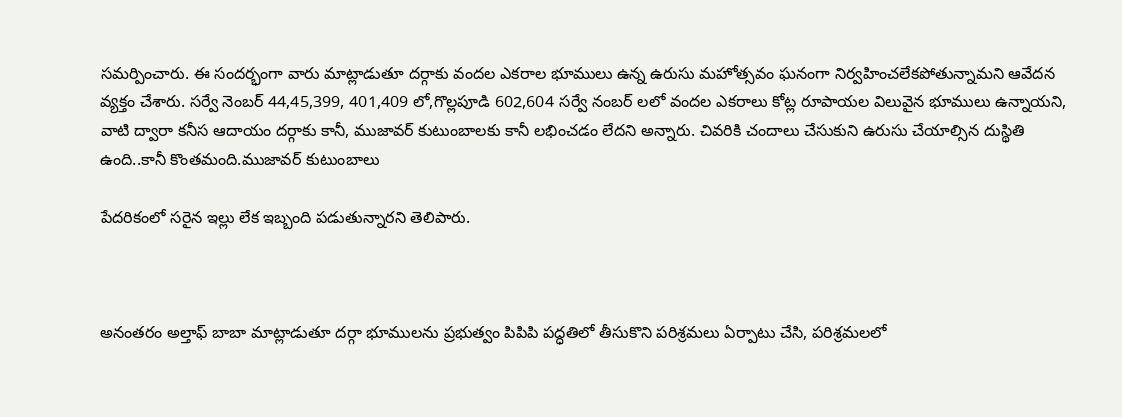సమర్పించారు. ఈ సందర్భంగా వారు మాట్లాడుతూ దర్గాకు వందల ఎకరాల భూములు ఉన్న ఉరుసు మహోత్సవం ఘనంగా నిర్వహించలేకపోతున్నామని ఆవేదన వ్యక్తం చేశారు. సర్వే నెంబర్ 44,45,399, 401,409 లో,గొల్లపూడి 602,604 సర్వే నంబర్ లలో వందల ఎకరాలు కోట్ల రూపాయల విలువైన భూములు ఉన్నాయని, వాటి ద్వారా కనీస ఆదాయం దర్గాకు కానీ, ముజావర్ కుటుంబాలకు కానీ లభించడం లేదని అన్నారు. చివరికి చందాలు చేసుకుని ఉరుసు చేయాల్సిన దుస్థితి ఉంది..కానీ కొంతమంది.ముజావర్ కుటుంబాలు

పేదరికంలో సరైన ఇల్లు లేక ఇబ్బంది పడుతున్నారని తెలిపారు.



అనంతరం అల్తాఫ్ బాబా మాట్లాడుతూ దర్గా భూములను ప్రభుత్వం పిపిపి పద్ధతిలో తీసుకొని పరిశ్రమలు ఏర్పాటు చేసి, పరిశ్రమలలో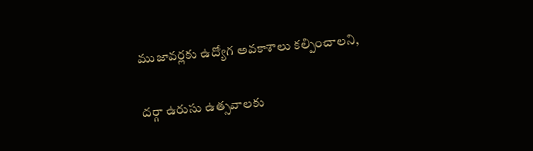ముజావర్లకు ఉద్యోగ అవకాశాలు కల్పించాలని,

దర్గా ఉరుసు ఉత్సవాలకు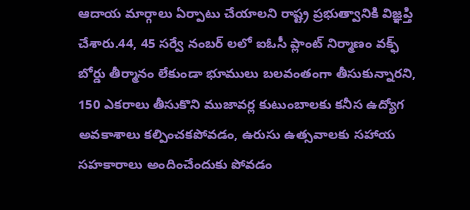ఆదాయ మార్గాలు ఏర్పాటు చేయాలని రాష్ట్ర ప్రభుత్వానికి విజ్ఞప్తి చేశారు.44, 45 సర్వే నంబర్ లలో ఐఓసీ ప్లాంట్ నిర్మాణం వక్ఫ్ బోర్డు తీర్మానం లేకుండా భూములు బలవంతంగా తీసుకున్నారని, 150 ఎకరాలు తీసుకొని ముజావర్ల కుటుంబాలకు కనీస ఉద్యోగ అవకాశాలు కల్పించకపోవడం, ఉరుసు ఉత్సవాలకు సహాయ సహకారాలు అందించేందుకు పోవడం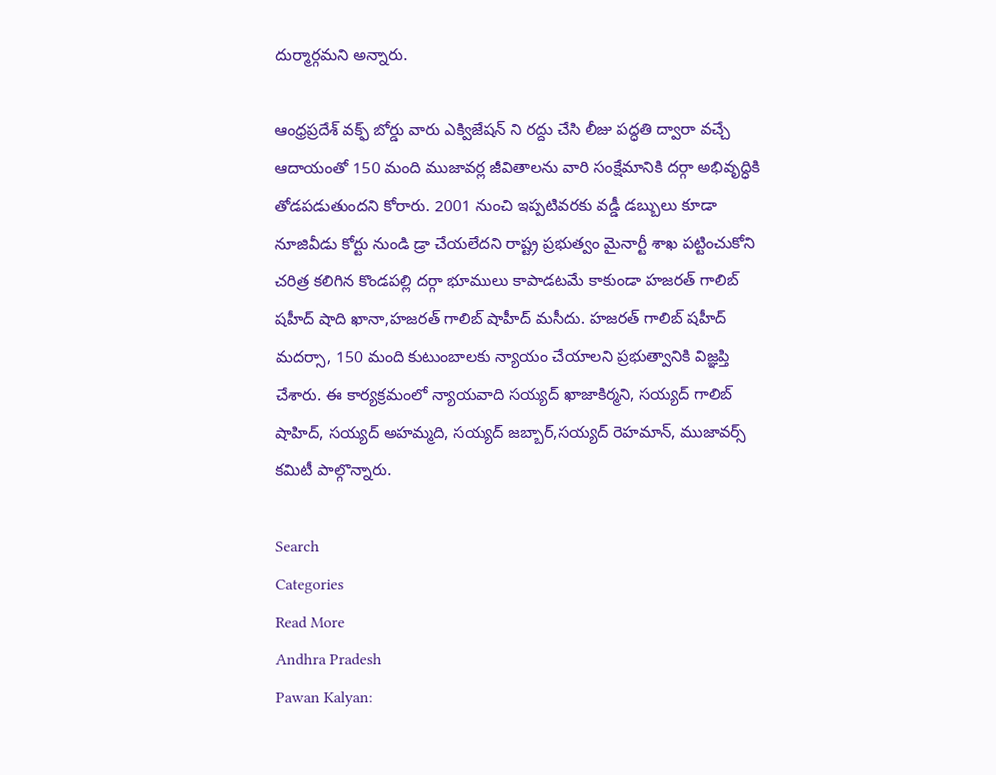దుర్మార్గమని అన్నారు.

ఆంధ్రప్రదేశ్ వక్ఫ్ బోర్డు వారు ఎక్విజేషన్ ని రద్దు చేసి లీజు పద్ధతి ద్వారా వచ్చే ఆదాయంతో 150 మంది ముజావర్ల జీవితాలను వారి సంక్షేమానికి దర్గా అభివృద్ధికి తోడపడుతుందని కోరారు. 2001 నుంచి ఇప్పటివరకు వడ్డీ డబ్బులు కూడా నూజివీడు కోర్టు నుండి డ్రా చేయలేదని రాష్ట్ర ప్రభుత్వం మైనార్టీ శాఖ పట్టించుకోని చరిత్ర కలిగిన కొండపల్లి దర్గా భూములు కాపాడటమే కాకుండా హజరత్ గాలిబ్ షహీద్ షాది ఖానా,హజరత్ గాలిబ్ షాహీద్ మసీదు. హజరత్ గాలిబ్ షహీద్ మదర్సా, 150 మంది కుటుంబాలకు న్యాయం చేయాలని ప్రభుత్వానికి విజ్ఞప్తి చేశారు. ఈ కార్యక్రమంలో న్యాయవాది సయ్యద్ ఖాజాకిర్మని, సయ్యద్ గాలిబ్ షాహిద్, సయ్యద్ అహమ్మది, సయ్యద్ జబ్బార్,సయ్యద్ రెహమాన్, ముజావర్స్ కమిటీ పాల్గొన్నారు.

Search
Categories
Read More
Andhra Pradesh
Pawan Kalyan: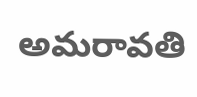అమరావతి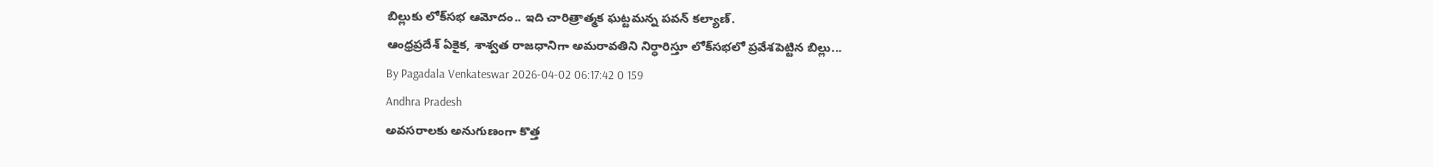బిల్లుకు లోక్‌సభ ఆమోదం.. ఇది చారిత్రాత్మక ఘట్టమన్న పవన్ కల్యాణ్.
ఆంధ్రప్రదేశ్ ఏకైక, శాశ్వత రాజధానిగా అమరావతిని నిర్ధారిస్తూ లోక్‌సభలో ప్రవేశపెట్టిన బిల్లు...
By Pagadala Venkateswar 2026-04-02 06:17:42 0 159
Andhra Pradesh
అవసరాలకు అనుగుణంగా కొత్త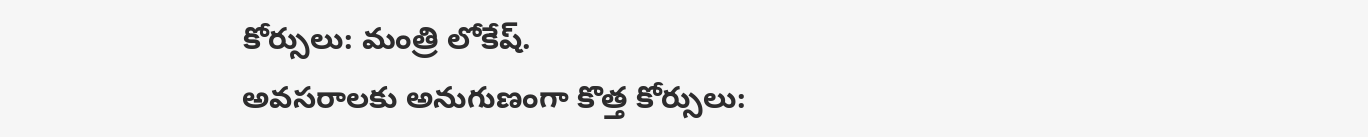కోర్సులు: మంత్రి లోకేష్.
అవసరాలకు అనుగుణంగా కొత్త కోర్సులు: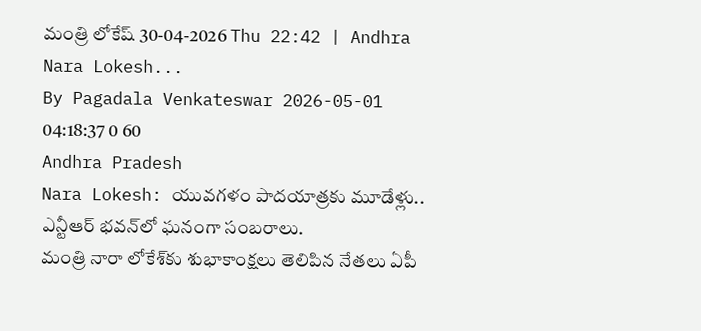మంత్రి లోకేష్ 30-04-2026 Thu 22:42 | Andhra Nara Lokesh...
By Pagadala Venkateswar 2026-05-01 04:18:37 0 60
Andhra Pradesh
Nara Lokesh: యువగళం పాదయాత్రకు మూడేళ్లు.. ఎన్టీఆర్ భవన్‌లో ఘనంగా సంబరాలు.
మంత్రి నారా లోకేశ్‌కు శుభాకాంక్షలు తెలిపిన నేతలు ఏపీ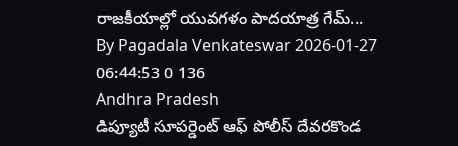రాజకీయాల్లో యువగళం పాదయాత్ర గేమ్‌...
By Pagadala Venkateswar 2026-01-27 06:44:53 0 136
Andhra Pradesh
డిప్యూటీ సూపర్డెంట్ ఆఫ్ పోలీస్ దేవరకొండ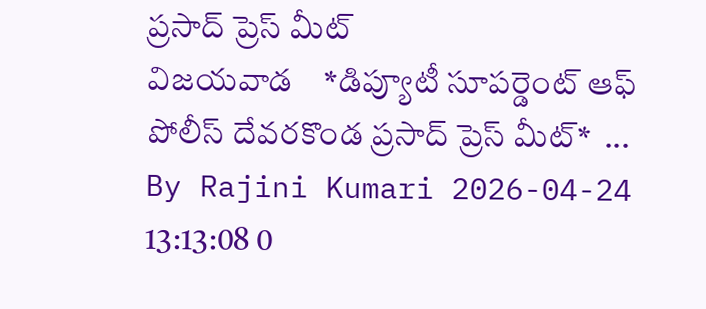ప్రసాద్ ప్రెస్ మీట్
విజయవాడ    *డిప్యూటీ సూపర్డెంట్ ఆఫ్ పోలీస్ దేవరకొండ ప్రసాద్ ప్రెస్ మీట్*  ...
By Rajini Kumari 2026-04-24 13:13:08 0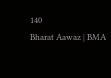140
Bharat Aawaz | BMA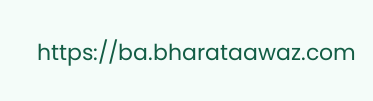https://ba.bharataawaz.com